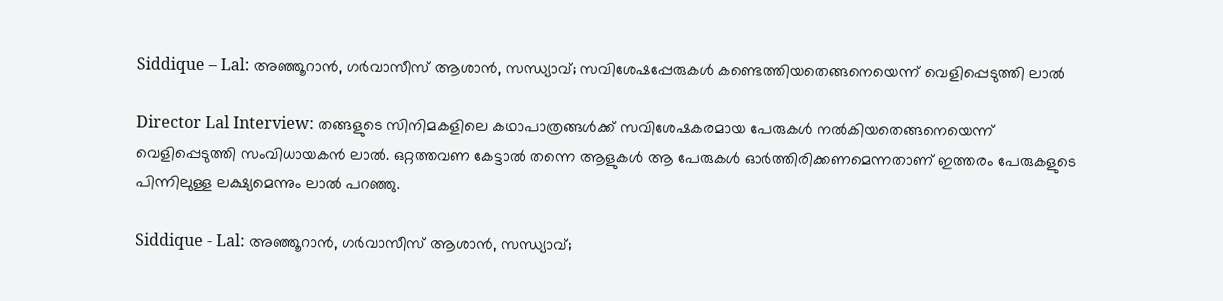Siddique – Lal: അഞ്ഞൂറാൻ, ഗർവാസീസ് ആശാൻ, സന്ധ്യാവ്; സവിശേഷപ്പേരുകൾ കണ്ടെത്തിയതെങ്ങനെയെന്ന് വെളിപ്പെടുത്തി ലാൽ

Director Lal Interview: തങ്ങളുടെ സിനിമകളിലെ കഥാപാത്രങ്ങൾക്ക് സവിശേഷകരമായ പേരുകൾ നൽകിയതെങ്ങനെയെന്ന് വെളിപ്പെടുത്തി സംവിധായകൻ ലാൽ. ഒറ്റത്തവണ കേട്ടാൽ തന്നെ ആളുകൾ ആ പേരുകൾ ഓർത്തിരിക്കണമെന്നതാണ് ഇത്തരം പേരുകളുടെ പിന്നിലുള്ള ലക്ഷ്യമെന്നും ലാൽ പറഞ്ഞു.

Siddique - Lal: അഞ്ഞൂറാൻ, ഗർവാസീസ് ആശാൻ, സന്ധ്യാവ്;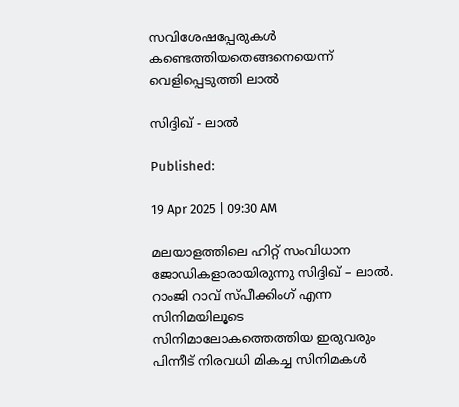സവിശേഷപ്പേരുകൾ കണ്ടെത്തിയതെങ്ങനെയെന്ന് വെളിപ്പെടുത്തി ലാൽ

സിദ്ദിഖ് - ലാൽ

Published:

19 Apr 2025 | 09:30 AM

മലയാളത്തിലെ ഹിറ്റ് സംവിധാന ജോഡികളാരായിരുന്നു സിദ്ദിഖ് – ലാൽ. റാംജി റാവ് സ്പീക്കിംഗ് എന്ന സിനിമയിലൂടെ സിനിമാലോകത്തെത്തിയ ഇരുവരും പിന്നീട് നിരവധി മികച്ച സിനിമകൾ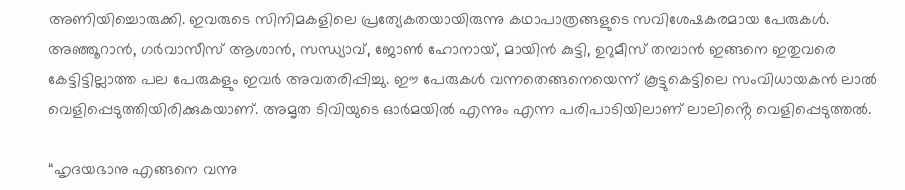അണിയിച്ചൊരുക്കി. ഇവരുടെ സിനിമകളിലെ പ്രത്യേകതയായിരുന്നു കഥാപാത്രങ്ങളുടെ സവിശേഷകരമായ പേരുകൾ. അഞ്ഞൂറാൻ, ഗർവാസീസ് ആശാൻ, സന്ധ്യാവ്, ജോൺ ഹോനായ്, മായിൻ കുട്ടി, ഉറുമീസ് തമ്പാൻ ഇങ്ങനെ ഇതുവരെ കേട്ടിട്ടില്ലാത്ത പല പേരുകളും ഇവർ അവതരിപ്പിച്ചു. ഈ പേരുകൾ വന്നതെങ്ങനെയെന്ന് കൂട്ടുകെട്ടിലെ സംവിധായകൻ ലാൽ വെളിപ്പെടുത്തിയിരിക്കുകയാണ്. അമൃത ടിവിയുടെ ഓർമയിൽ എന്നും എന്ന പരിപാടിയിലാണ് ലാലിൻ്റെ വെളിപ്പെടുത്തൽ.

“ഹൃദയഭാനു എങ്ങനെ വന്നു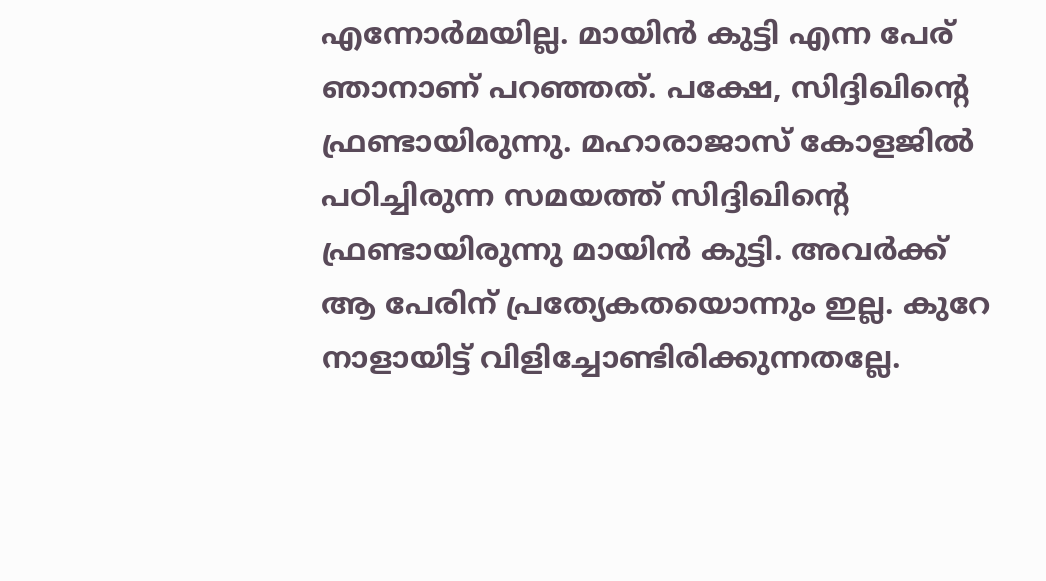എന്നോർമയില്ല. മായിൻ കുട്ടി എന്ന പേര് ഞാനാണ് പറഞ്ഞത്. പക്ഷേ, സിദ്ദിഖിൻ്റെ ഫ്രണ്ടായിരുന്നു. മഹാരാജാസ് കോളജിൽ പഠിച്ചിരുന്ന സമയത്ത് സിദ്ദിഖിൻ്റെ ഫ്രണ്ടായിരുന്നു മായിൻ കുട്ടി. അവർക്ക് ആ പേരിന് പ്രത്യേകതയൊന്നും ഇല്ല. കുറേ നാളായിട്ട് വിളിച്ചോണ്ടിരിക്കുന്നതല്ലേ.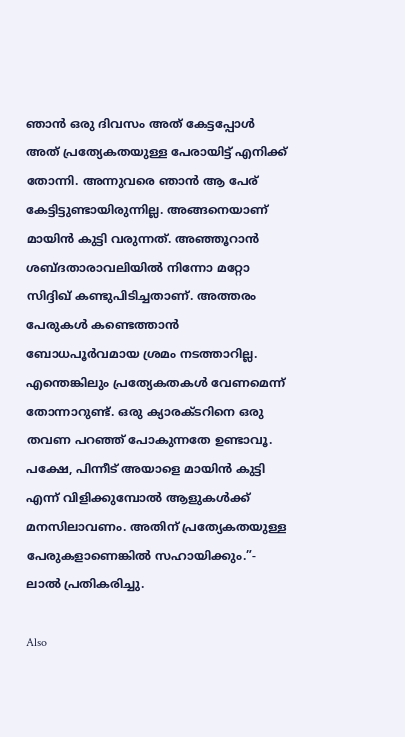ഞാൻ ഒരു ദിവസം അത് കേട്ടപ്പോൾ അത് പ്രത്യേകതയുള്ള പേരായിട്ട് എനിക്ക് തോന്നി. അന്നുവരെ ഞാൻ ആ പേര് കേട്ടിട്ടുണ്ടായിരുന്നില്ല. അങ്ങനെയാണ് മായിൻ കുട്ടി വരുന്നത്. അഞ്ഞൂറാൻ ശബ്ദതാരാവലിയിൽ നിന്നോ മറ്റോ സിദ്ദിഖ് കണ്ടുപിടിച്ചതാണ്. അത്തരം പേരുകൾ കണ്ടെത്താൻ ബോധപൂർവമായ ശ്രമം നടത്താറില്ല. എന്തെങ്കിലും പ്രത്യേകതകൾ വേണമെന്ന് തോന്നാറുണ്ട്. ഒരു ക്യാരക്ടറിനെ ഒരു തവണ പറഞ്ഞ് പോകുന്നതേ ഉണ്ടാവൂ. പക്ഷേ, പിന്നീട് അയാളെ മായിൻ കുട്ടി എന്ന് വിളിക്കുമ്പോൽ ആളുകൾക്ക് മനസിലാവണം. അതിന് പ്രത്യേകതയുള്ള പേരുകളാണെങ്കിൽ സഹായിക്കും.”- ലാൽ പ്രതികരിച്ചു.

Also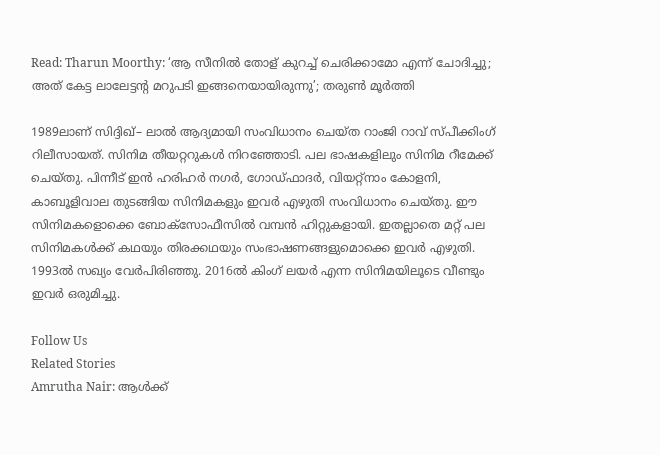Read: Tharun Moorthy: ‘ആ സീനിൽ തോള് കുറച്ച് ചെരിക്കാമോ എന്ന് ചോദിച്ചു; അത് കേട്ട ലാലേട്ടന്റ മറുപടി ഇങ്ങനെയായിരുന്നു’; തരുൺ മൂർത്തി

1989ലാണ് സിദ്ദിഖ്– ലാൽ ആദ്യമായി സംവിധാനം ചെയ്ത റാംജി റാവ് സ്പീക്കിംഗ് റിലീസായത്. സിനിമ തീയറ്ററുകൾ നിറഞ്ഞോടി. പല ഭാഷകളിലും സിനിമ റീമേക്ക് ചെയ്തു. പിന്നീട് ഇൻ ഹരിഹർ നഗർ, ഗോഡ്ഫാദർ, വിയറ്റ്നാം കോളനി, കാബൂളിവാല തുടങ്ങിയ സിനിമകളും ഇവർ എഴുതി സംവിധാനം ചെയ്തു. ഈ സിനിമകളൊക്കെ ബോക്സോഫീസിൽ വമ്പൻ ഹിറ്റുകളായി. ഇതല്ലാതെ മറ്റ് പല സിനിമകൾക്ക് കഥയും തിരക്കഥയും സംഭാഷണങ്ങളുമൊക്കെ ഇവർ എഴുതി. 1993ൽ സഖ്യം വേർപിരിഞ്ഞു. 2016ൽ കിംഗ് ലയർ എന്ന സിനിമയിലൂടെ വീണ്ടും ഇവർ ഒരുമിച്ചു.

Follow Us
Related Stories
Amrutha Nair: ആള്‍ക്ക്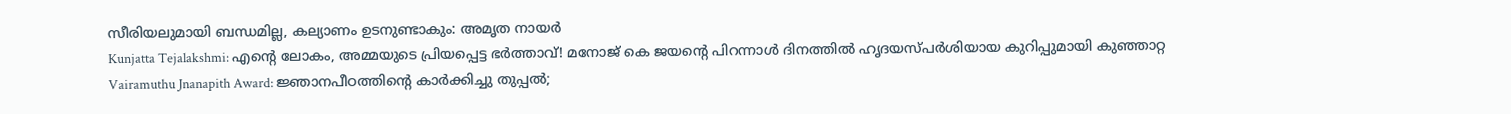സീരിയലുമായി ബന്ധമില്ല, കല്യാണം ഉടനുണ്ടാകും: അമൃത നായര്‍
Kunjatta Tejalakshmi: എന്റെ ലോകം, അമ്മയുടെ പ്രിയപ്പെട്ട ഭർത്താവ്! മനോജ് കെ ജയന്റെ പിറന്നാൾ ദിനത്തിൽ ഹൃദയസ്പർശിയായ കുറിപ്പുമായി കുഞ്ഞാറ്റ
Vairamuthu Jnanapith Award: ജ്ഞാനപീഠത്തിന്റെ കാർക്കിച്ചു തുപ്പൽ;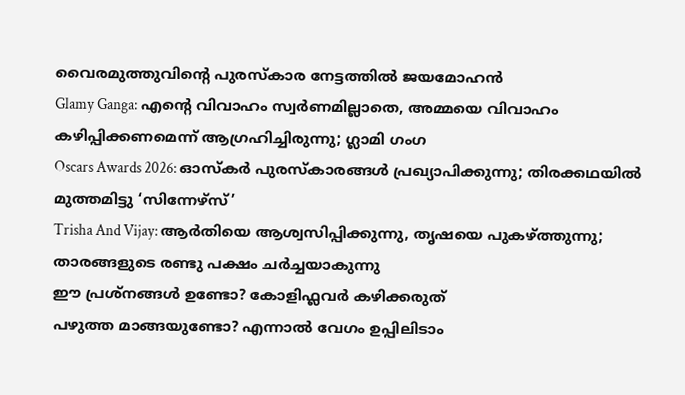വൈരമുത്തുവിന്റെ പുരസ്കാര നേട്ടത്തിൽ ജയമോഹൻ
Glamy Ganga: എൻ്റെ വിവാഹം സ്വർണമില്ലാതെ, അമ്മയെ വിവാഹം കഴിപ്പിക്കണമെന്ന് ആഗ്രഹിച്ചിരുന്നു; ഗ്ലാമി ഗംഗ
Oscars Awards 2026: ഓസ്കർ പുരസ്കാരങ്ങൾ പ്രഖ്യാപിക്കുന്നു; തിരക്കഥയിൽ മുത്തമിട്ടു ‘സിന്നേഴ്സ്’
Trisha And Vijay: ആർതിയെ ആശ്വസിപ്പിക്കുന്നു, തൃഷയെ പുകഴ്ത്തുന്നു; താരങ്ങളുടെ രണ്ടു പക്ഷം ചർച്ചയാകുന്നു
ഈ പ്രശ്നങ്ങൾ ഉണ്ടോ? കോളിഫ്ലവർ കഴിക്കരുത്
പഴുത്ത മാങ്ങയുണ്ടോ? എന്നാല്‍ വേഗം ഉപ്പിലിടാം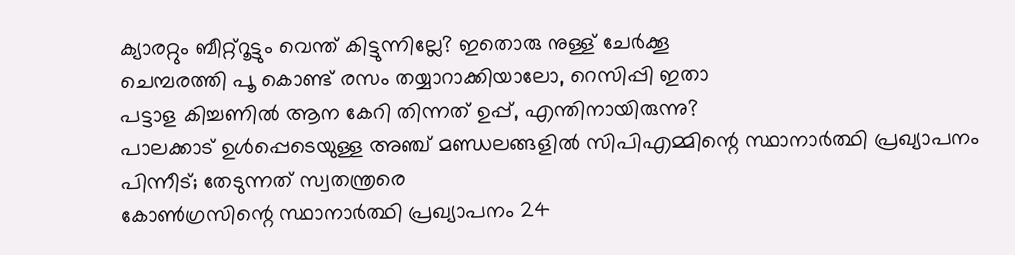ക്യാരറ്റും ബീറ്റ്‌റൂട്ടും വെന്ത് കിട്ടുന്നില്ലേ? ഇതൊരു നുള്ള് ചേർക്കൂ
ചെമ്പരത്തി പൂ കൊണ്ട് രസം തയ്യാറാക്കിയാലോ, റെസിപ്പി ഇതാ
പട്ടാള കിച്ചണിൽ ആന കേറി തിന്നത് ഉപ്പ്, എന്തിനായിരുന്നു?
പാലക്കാട് ഉള്‍പ്പെടെയുള്ള അഞ്ച് മണ്ഡലങ്ങളില്‍ സിപിഎമ്മിന്റെ സ്ഥാനാര്‍ത്ഥി പ്രഖ്യാപനം പിന്നീട്; തേടുന്നത് സ്വതന്ത്രരെ
കോണ്‍ഗ്രസിന്റെ സ്ഥാനാര്‍ത്ഥി പ്രഖ്യാപനം 24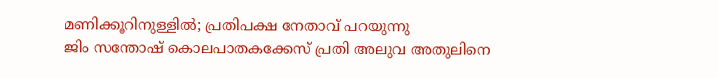മണിക്കൂറിനുള്ളില്‍; പ്രതിപക്ഷ നേതാവ് പറയുന്നു
ജിം സന്തോഷ് കൊലപാതകക്കേസ് പ്രതി അലുവ അതുലിനെ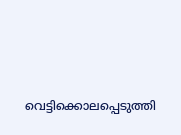വെട്ടിക്കൊലപ്പെടുത്തി